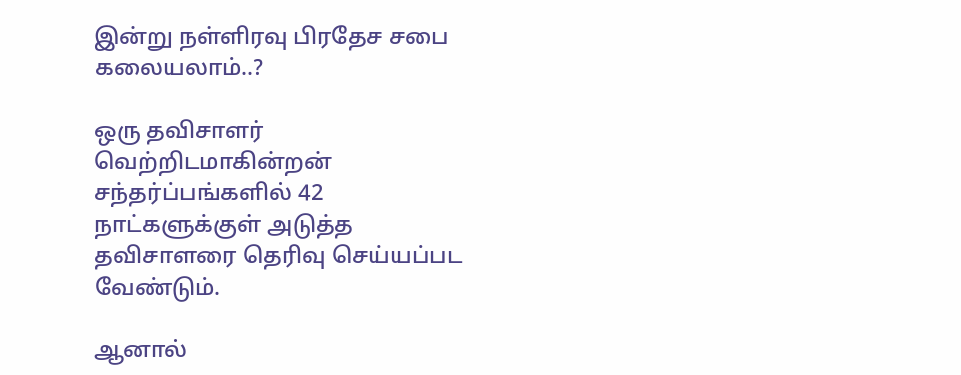இன்று நள்ளிரவு பிரதேச சபை கலையலாம்..?

ஒரு தவிசாளர் வெற்றிடமாகின்றன் சந்தர்ப்பங்களில் 42 நாட்களுக்குள் அடுத்த தவிசாளரை தெரிவு செய்யப்பட வேண்டும்.

ஆனால்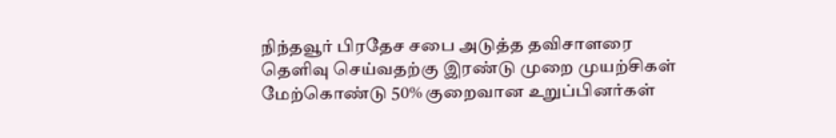நிந்தவூர் பிரதேச சபை அடுத்த தவிசாளரை தெளிவு செய்வதற்கு இரண்டு முறை முயற்சிகள் மேற்கொண்டு 50% குறைவான உறுப்பினர்கள்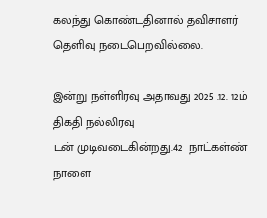கலந்து கொண்டதினால் தவிசாளர் தெளிவு நடைபெறவில்லை.

இன்று நள்ளிரவு அதாவது 2025 .12. 12ம் திகதி நல்லிரவு
டன் முடிவடைகின்றது.42  நாட்கள்ண்
நாளை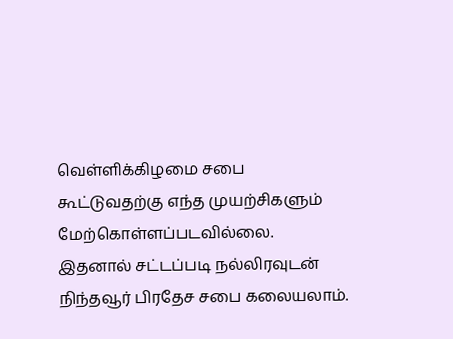வெள்ளிக்கிழமை சபை கூட்டுவதற்கு எந்த முயற்சிகளும் மேற்கொள்ளப்படவில்லை.
இதனால் சட்டப்படி நல்லிரவுடன் நிந்தவூர் பிரதேச சபை கலையலாம்.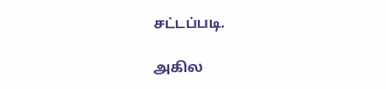சட்டப்படி.

அகில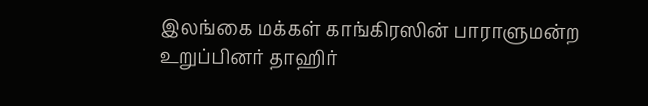இலங்கை மக்கள் காங்கிரஸின் பாராளுமன்ற உறுப்பினர் தாஹிர்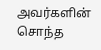அவர்களின் சொந்த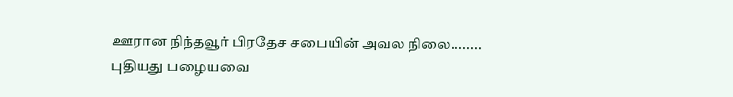ஊரான நிந்தவூர் பிரதேச சபையின் அவல நிலை........
புதியது பழையவை